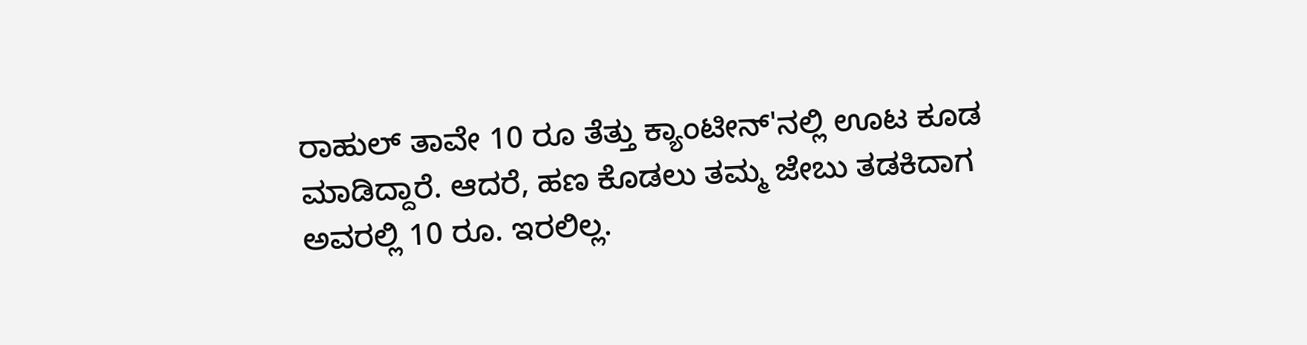ರಾಹುಲ್ ತಾವೇ 10 ರೂ ತೆತ್ತು ಕ್ಯಾಂಟೀನ್'ನಲ್ಲಿ ಊಟ ಕೂಡ ಮಾಡಿದ್ದಾರೆ. ಆದರೆ, ಹಣ ಕೊಡಲು ತಮ್ಮ ಜೇಬು ತಡಕಿದಾಗ ಅವರಲ್ಲಿ 10 ರೂ. ಇರಲಿಲ್ಲ.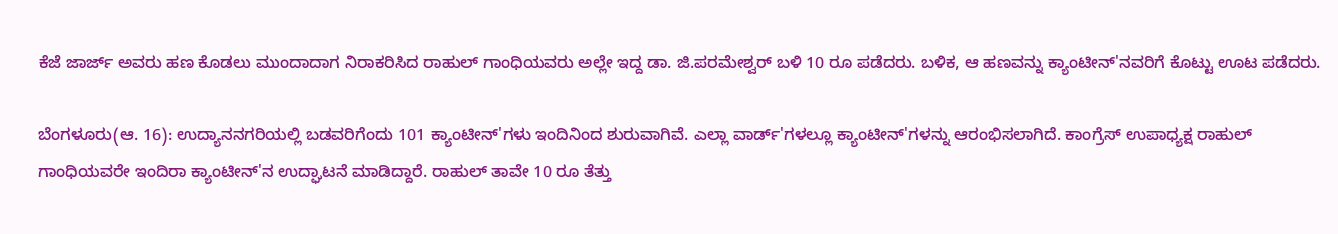ಕೆಜೆ ಜಾರ್ಜ್ ಅವರು ಹಣ ಕೊಡಲು ಮುಂದಾದಾಗ ನಿರಾಕರಿಸಿದ ರಾಹುಲ್ ಗಾಂಧಿಯವರು ಅಲ್ಲೇ ಇದ್ದ ಡಾ. ಜಿ.ಪರಮೇಶ್ವರ್ ಬಳಿ 10 ರೂ ಪಡೆದರು. ಬಳಿಕ, ಆ ಹಣವನ್ನು ಕ್ಯಾಂಟೀನ್'ನವರಿಗೆ ಕೊಟ್ಟು ಊಟ ಪಡೆದರು.

ಬೆಂಗಳೂರು(ಆ. 16): ಉದ್ಯಾನನಗರಿಯಲ್ಲಿ ಬಡವರಿಗೆಂದು 101 ಕ್ಯಾಂಟೀನ್'ಗಳು ಇಂದಿನಿಂದ ಶುರುವಾಗಿವೆ. ಎಲ್ಲಾ ವಾರ್ಡ್'ಗಳಲ್ಲೂ ಕ್ಯಾಂಟೀನ್'ಗಳನ್ನು ಆರಂಭಿಸಲಾಗಿದೆ. ಕಾಂಗ್ರೆಸ್ ಉಪಾಧ್ಯಕ್ಷ ರಾಹುಲ್ ಗಾಂಧಿಯವರೇ ಇಂದಿರಾ ಕ್ಯಾಂಟೀನ್'ನ ಉದ್ಘಾಟನೆ ಮಾಡಿದ್ದಾರೆ. ರಾಹುಲ್ ತಾವೇ 10 ರೂ ತೆತ್ತು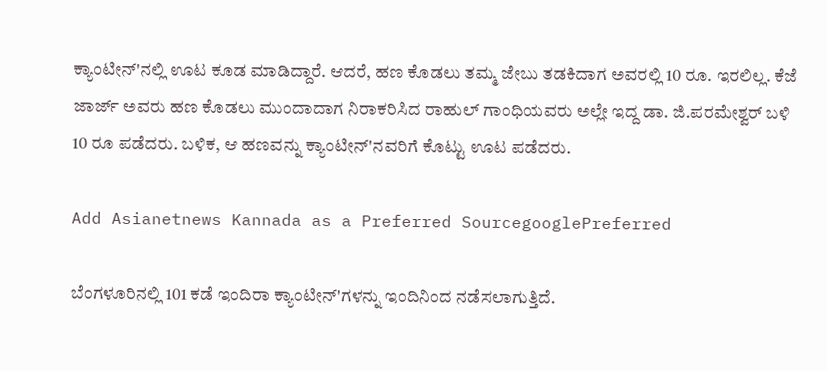ಕ್ಯಾಂಟೀನ್'ನಲ್ಲಿ ಊಟ ಕೂಡ ಮಾಡಿದ್ದಾರೆ. ಆದರೆ, ಹಣ ಕೊಡಲು ತಮ್ಮ ಜೇಬು ತಡಕಿದಾಗ ಅವರಲ್ಲಿ 10 ರೂ. ಇರಲಿಲ್ಲ. ಕೆಜೆ ಜಾರ್ಜ್ ಅವರು ಹಣ ಕೊಡಲು ಮುಂದಾದಾಗ ನಿರಾಕರಿಸಿದ ರಾಹುಲ್ ಗಾಂಧಿಯವರು ಅಲ್ಲೇ ಇದ್ದ ಡಾ. ಜಿ.ಪರಮೇಶ್ವರ್ ಬಳಿ 10 ರೂ ಪಡೆದರು. ಬಳಿಕ, ಆ ಹಣವನ್ನು ಕ್ಯಾಂಟೀನ್'ನವರಿಗೆ ಕೊಟ್ಟು ಊಟ ಪಡೆದರು.

Add Asianetnews Kannada as a Preferred SourcegooglePreferred

ಬೆಂಗಳೂರಿನಲ್ಲಿ 101 ಕಡೆ ಇಂದಿರಾ ಕ್ಯಾಂಟೀನ್'ಗಳನ್ನು ಇಂದಿನಿಂದ ನಡೆಸಲಾಗುತ್ತಿದೆ.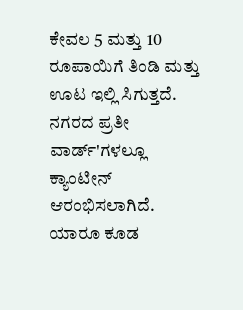ಕೇವಲ 5 ಮತ್ತು 10 ರೂಪಾಯಿಗೆ ತಿಂಡಿ ಮತ್ತು ಊಟ ಇಲ್ಲಿ ಸಿಗುತ್ತದೆ. ನಗರದ ಪ್ರತೀ ವಾರ್ಡ್'ಗಳಲ್ಲೂ ಕ್ಯಾಂಟೀನ್ ಆರಂಭಿಸಲಾಗಿದೆ. ಯಾರೂ ಕೂಡ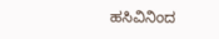ಹಸಿವಿನಿಂದ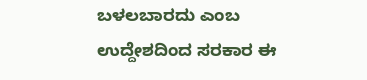ಬಳಲಬಾರದು ಎಂಬ ಉದ್ದೇಶದಿಂದ ಸರಕಾರ ಈ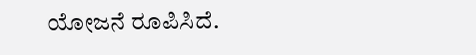ಯೋಜನೆ ರೂಪಿಸಿದೆ.